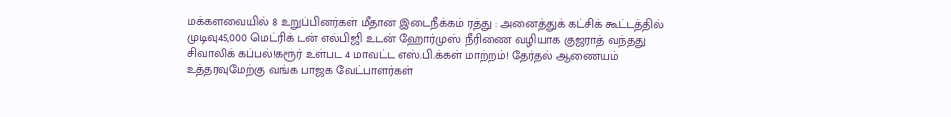மக்களவையில் 8 உறுப்பினர்கள் மீதான இடைநீக்கம் ரத்து : அனைத்துக் கட்சிக் கூட்டத்தில் முடிவு45,000 மெட்ரிக் டன் எல்பிஜி உடன் ஹோர்முஸ் நீரிணை வழியாக குஜராத் வந்தது சிவாலிக் கப்பல்!கரூர் உள்பட 4 மாவட்ட எஸ்.பி.க்கள் மாற்றம்! தேர்தல் ஆணையம் உத்தரவுமேற்கு வங்க பாஜக வேட்பாளர்கள்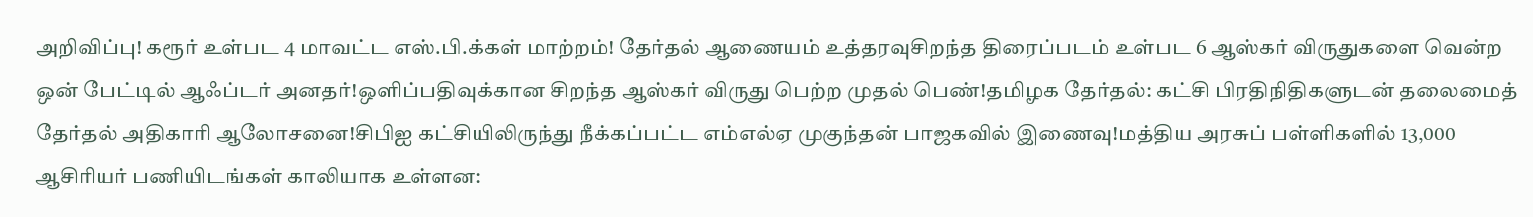அறிவிப்பு! கரூர் உள்பட 4 மாவட்ட எஸ்.பி.க்கள் மாற்றம்! தேர்தல் ஆணையம் உத்தரவுசிறந்த திரைப்படம் உள்பட 6 ஆஸ்கர் விருதுகளை வென்ற ஒன் பேட்டில் ஆஃப்டர் அனதர்!ஒளிப்பதிவுக்கான சிறந்த ஆஸ்கர் விருது பெற்ற முதல் பெண்!தமிழக தேர்தல்: கட்சி பிரதிநிதிகளுடன் தலைமைத் தேர்தல் அதிகாரி ஆலோசனை!சிபிஐ கட்சியிலிருந்து நீக்கப்பட்ட எம்எல்ஏ முகுந்தன் பாஜகவில் இணைவு!மத்திய அரசுப் பள்ளிகளில் 13,000 ஆசிரியர் பணியிடங்கள் காலியாக உள்ளன: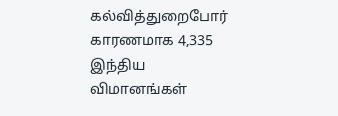கல்வித்துறைபோர் காரணமாக 4,335 இந்திய விமானங்கள்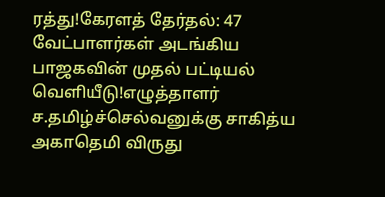ரத்து!கேரளத் தேர்தல்: 47 வேட்பாளர்கள் அடங்கிய பாஜகவின் முதல் பட்டியல் வெளியீடு!எழுத்தாளர் ச.தமிழ்ச்செல்வனுக்கு சாகித்ய அகாதெமி விருது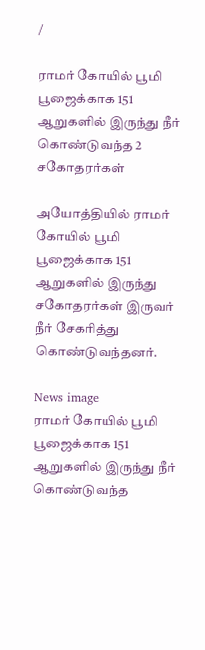/

ராமர் கோயில் பூமி பூஜைக்காக 151 ஆறுகளில் இருந்து நீர் கொண்டுவந்த 2 சகோதரர்கள்

அயோத்தியில் ராமர் கோயில் பூமி பூஜைக்காக 151 ஆறுகளில் இருந்து சகோதரர்கள் இருவர் நீர் சேகரித்து கொண்டுவந்தனர்.

News image
ராமர் கோயில் பூமி பூஜைக்காக 151 ஆறுகளில் இருந்து நீர் கொண்டுவந்த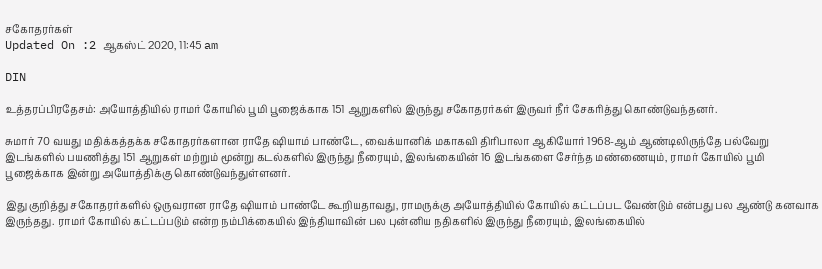சகோதரர்கள்
Updated On :2 ஆகஸ்ட் 2020, 11:45 am

DIN

உத்தரப்பிரதேசம்: அயோத்தியில் ராமர் கோயில் பூமி பூஜைக்காக 151 ஆறுகளில் இருந்து சகோதரர்கள் இருவர் நீர் சேகரித்து கொண்டுவந்தனர்.

சுமார் 70 வயது மதிக்கத்தக்க சகோதரர்களான ராதே ஷியாம் பாண்டே, வைக்யானிக் மகாகவி திரிபாலா ஆகியோர் 1968-ஆம் ஆண்டிலிருந்தே பல்வேறு இடங்களில் பயணித்து 151 ஆறுகள் மற்றும் மூன்று கடல்களில் இருந்து நீரையும், இலங்கையின் 16 இடங்களை சேர்ந்த மண்ணையும், ராமர் கோயில் பூமி பூஜைக்காக இன்று அயோத்திக்கு கொண்டுவந்துள்ளனர்.

இது குறித்து சகோதரர்களில் ஒருவரான ராதே ஷியாம் பாண்டே கூறியதாவது, ராமருக்கு அயோத்தியில் கோயில் கட்டப்பட வேண்டும் என்பது பல ஆண்டு கனவாக இருந்தது. ராமர் கோயில் கட்டப்படும் என்ற நம்பிக்கையில் இந்தியாவின் பல புன்னிய நதிகளில் இருந்து நீரையும், இலங்கையில்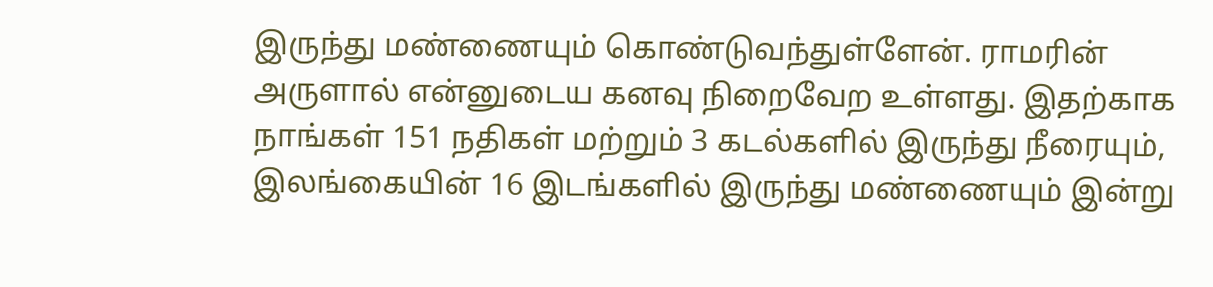இருந்து மண்ணையும் கொண்டுவந்துள்ளேன். ராமரின் அருளால் என்னுடைய கனவு நிறைவேற உள்ளது. இதற்காக நாங்கள் 151 நதிகள் மற்றும் 3 கடல்களில் இருந்து நீரையும், இலங்கையின் 16 இடங்களில் இருந்து மண்ணையும் இன்று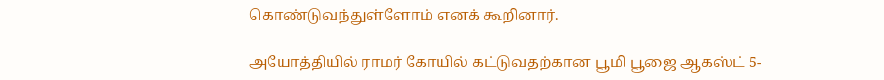கொண்டுவந்துள்ளோம் எனக் கூறினார்.

அயோத்தியில் ராமர் கோயில் கட்டுவதற்கான பூமி பூஜை ஆகஸ்ட் 5-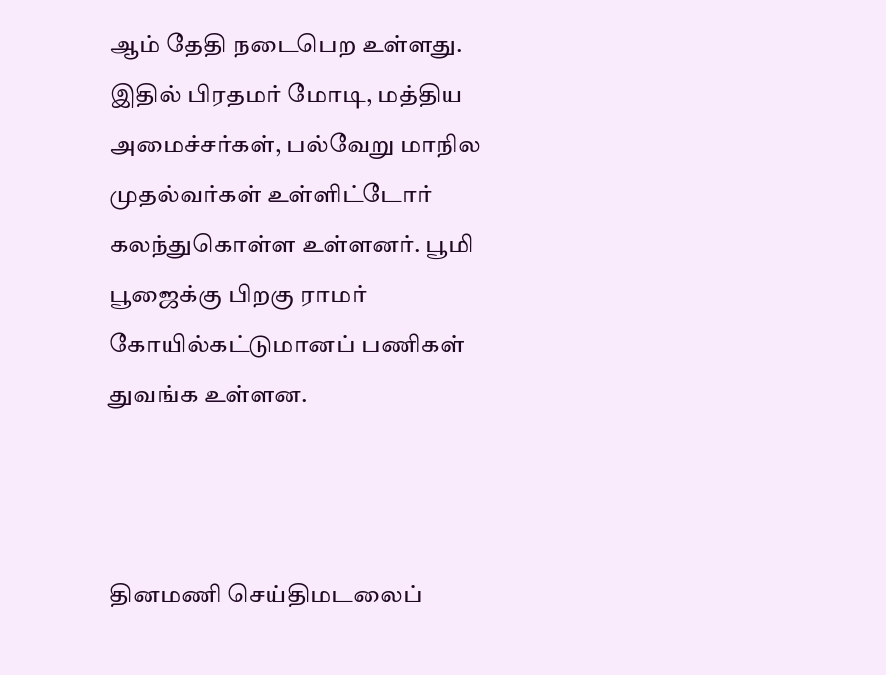ஆம் தேதி நடைபெற உள்ளது. இதில் பிரதமர் மோடி, மத்திய அமைச்சர்கள், பல்வேறு மாநில முதல்வர்கள் உள்ளிட்டோர் கலந்துகொள்ள உள்ளனர். பூமி பூஜைக்கு பிறகு ராமர் கோயில்கட்டுமானப் பணிகள் துவங்க உள்ளன.



தினமணி செய்திமடலைப்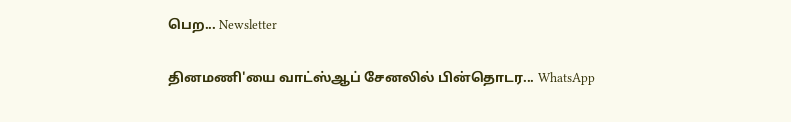பெற... Newsletter

தினமணி'யை வாட்ஸ்ஆப் சேனலில் பின்தொடர... WhatsApp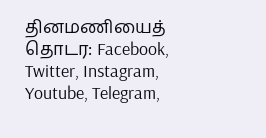தினமணியைத் தொடர: Facebook, Twitter, Instagram, Youtube, Telegram,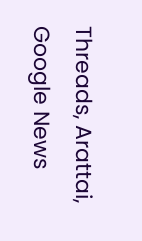Threads, Arattai, Google News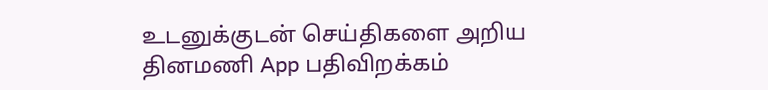உடனுக்குடன் செய்திகளை அறிய தினமணி App பதிவிறக்கம்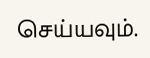செய்யவும்.